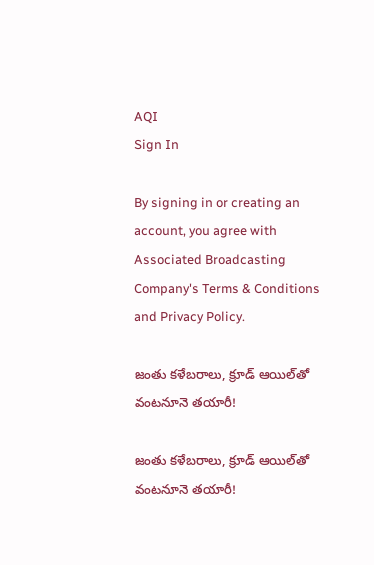AQI
Sign In

By signing in or creating an account, you agree with Associated Broadcasting Company's Terms & Conditions and Privacy Policy.

జంతు కళేబరాలు, క్రూడ్ ఆయిల్‌తో వంటనూనె తయారీ!

జంతు కళేబరాలు, క్రూడ్ ఆయిల్‌తో వంటనూనె తయారీ!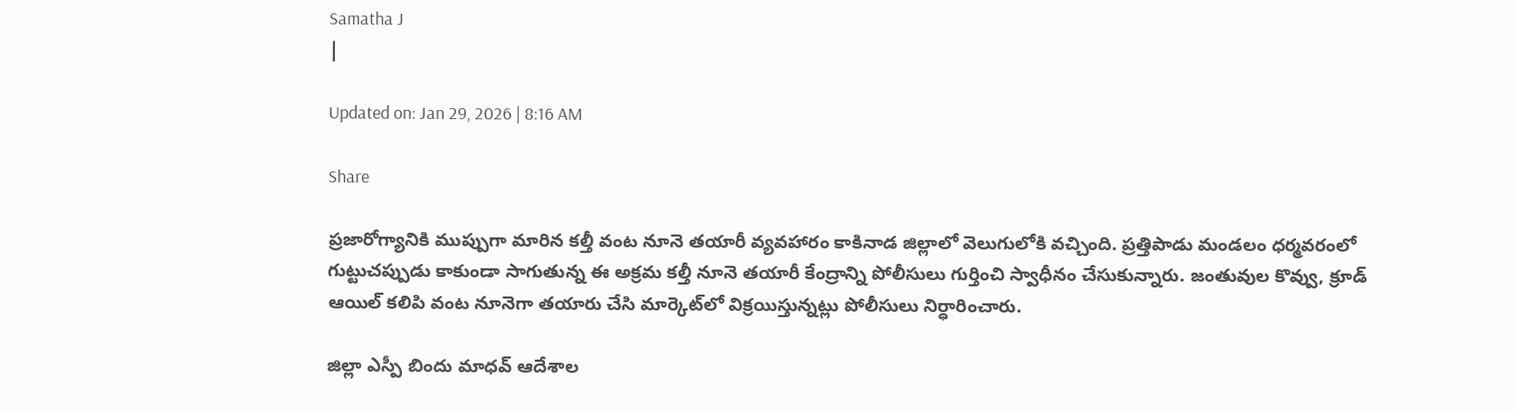Samatha J
|

Updated on: Jan 29, 2026 | 8:16 AM

Share

ప్రజారోగ్యానికి ముప్పుగా మారిన కల్తీ వంట నూనె తయారీ వ్యవహారం కాకినాడ జిల్లాలో వెలుగులోకి వచ్చింది. ప్రత్తిపాడు మండలం ధర్మవరంలో గుట్టుచప్పుడు కాకుండా సాగుతున్న ఈ అక్రమ కల్తీ నూనె తయారీ కేంద్రాన్ని పోలీసులు గుర్తించి స్వాధీనం చేసుకున్నారు. జంతువుల కొవ్వు, క్రూడ్ ఆయిల్ కలిపి వంట నూనెగా తయారు చేసి మార్కెట్‌లో విక్రయిస్తున్నట్లు పోలీసులు నిర్ధారించారు.

జిల్లా ఎస్పీ బిందు మాధవ్ ఆదేశాల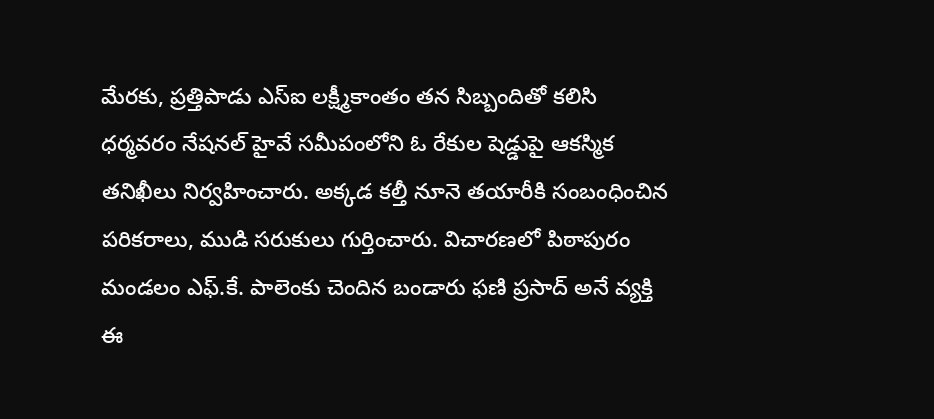మేరకు, ప్రత్తిపాడు ఎస్ఐ లక్ష్మీకాంతం తన సిబ్బందితో కలిసి ధర్మవరం నేషనల్ హైవే సమీపంలోని ఓ రేకుల షెడ్డుపై ఆకస్మిక తనిఖీలు నిర్వహించారు. అక్కడ కల్తీ నూనె తయారీకి సంబంధించిన పరికరాలు, ముడి సరుకులు గుర్తించారు. విచారణలో పిఠాపురం మండలం ఎఫ్.కే. పాలెంకు చెందిన బండారు ఫణి ప్రసాద్ అనే వ్యక్తి ఈ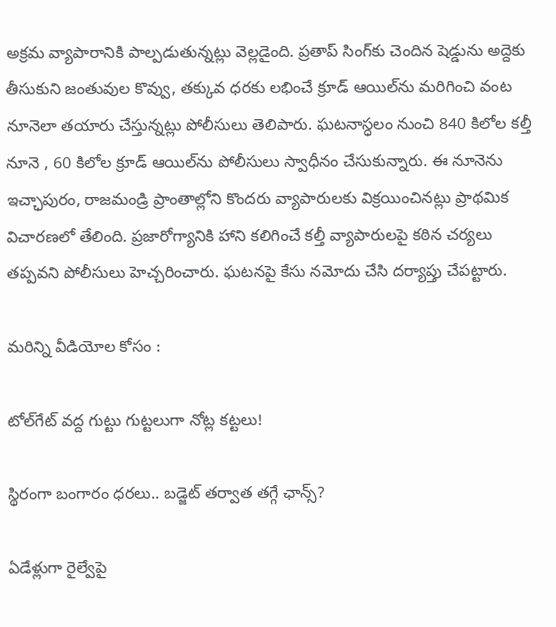అక్రమ వ్యాపారానికి పాల్పడుతున్నట్లు వెల్లడైంది. ప్రతాప్ సింగ్‌కు చెందిన షెడ్డును అద్దెకు తీసుకుని జంతువుల కొవ్వు, తక్కువ ధరకు లభించే క్రూడ్ ఆయిల్‌ను మరిగించి వంట నూనెలా తయారు చేస్తున్నట్లు పోలీసులు తెలిపారు. ఘటనాస్ధలం నుంచి 840 కిలోల కల్తీ నూనె , 60 కిలోల క్రూడ్ ఆయిల్‌ను పోలీసులు స్వాధీనం చేసుకున్నారు. ఈ నూనెను ఇచ్ఛాపురం, రాజమండ్రి ప్రాంతాల్లోని కొందరు వ్యాపారులకు విక్రయించినట్లు ప్రాథమిక విచారణలో తేలింది. ప్రజారోగ్యానికి హాని కలిగించే కల్తీ వ్యాపారులపై కఠిన చర్యలు తప్పవని పోలీసులు హెచ్చరించారు. ఘటనపై కేసు నమోదు చేసి దర్యాప్తు చేపట్టారు.

మరిన్ని వీడియోల కోసం :

టోల్‌గేట్‌ వద్ద గుట్టు గుట్టలుగా నోట్ల కట్టలు!

స్థిరంగా బంగారం ధరలు.. బడ్జెట్‌ తర్వాత తగ్గే ఛాన్స్‌?

ఏడేళ్లుగా రైల్వేపై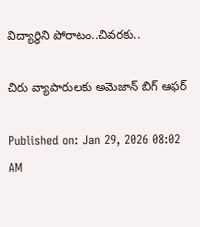విద్యార్థిని పోరాటం..చివరకు..

చిరు వ్యాపారులకు అమెజాన్‌ బిగ్‌ ఆఫర్‌

Published on: Jan 29, 2026 08:02 AM